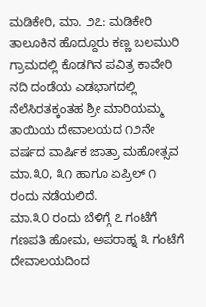ಮಡಿಕೇರಿ, ಮಾ. ೨೭: ಮಡಿಕೇರಿ ತಾಲೂಕಿನ ಹೊದ್ದೂರು ಕಣ್ಣ ಬಲಮುರಿ ಗ್ರಾಮದಲ್ಲಿ ಕೊಡಗಿನ ಪವಿತ್ರ ಕಾವೇರಿ ನದಿ ದಂಡೆಯ ಎಡಭಾಗದಲ್ಲಿ ನೆಲೆಸಿರತಕ್ಕಂತಹ ಶ್ರೀ ಮಾರಿಯಮ್ಮ ತಾಯಿಯ ದೇವಾಲಯದ ೧೨ನೇ ವರ್ಷದ ವಾರ್ಷಿಕ ಜಾತ್ರಾ ಮಹೋತ್ಸವ ಮಾ.೩೦, ೩೧ ಹಾಗೂ ಏಪ್ರಿಲ್ ೧ ರಂದು ನಡೆಯಲಿದೆ.
ಮಾ.೩೦ ರಂದು ಬೆಳಿಗ್ಗೆ ೭ ಗಂಟೆಗೆ ಗಣಪತಿ ಹೋಮ, ಅಪರಾಹ್ನ ೩ ಗಂಟೆಗೆ ದೇವಾಲಯದಿಂದ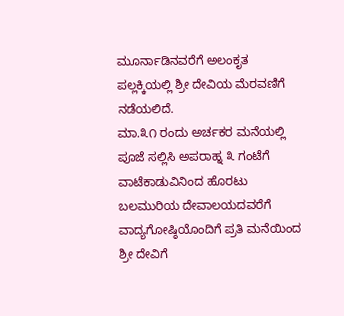ಮೂರ್ನಾಡಿನವರೆಗೆ ಅಲಂಕೃತ ಪಲ್ಲಕ್ಕಿಯಲ್ಲಿ ಶ್ರೀ ದೇವಿಯ ಮೆರವಣಿಗೆ ನಡೆಯಲಿದೆ.
ಮಾ.೩೧ ರಂದು ಅರ್ಚಕರ ಮನೆಯಲ್ಲಿ ಪೂಜೆ ಸಲ್ಲಿಸಿ ಅಪರಾಹ್ನ ೩ ಗಂಟೆಗೆ ವಾಟೆಕಾಡುವಿನಿಂದ ಹೊರಟು ಬಲಮುರಿಯ ದೇವಾಲಯದವರೆಗೆ ವಾದ್ಯಗೋಷ್ಠಿಯೊಂದಿಗೆ ಪ್ರತಿ ಮನೆಯಿಂದ ಶ್ರೀ ದೇವಿಗೆ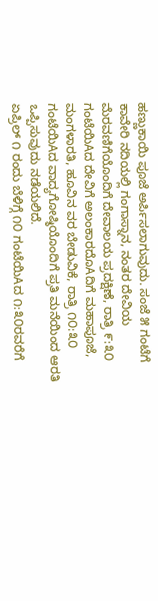ಹಣ್ಣುಕಾಯಿ ಪೂಜೆ ಅರ್ಪಿಸಲಾಗುವುದು. ಸಂಜೆ ೫ ಗಂಟೆಗೆ ಕಾವೇರಿ ನದಿಯಲ್ಲಿ ಗಂಗಾಸ್ನಾನ, ನಂತರ ದೇವಿಯ ಮೆರವಣಿಗೆಯೊಂದಿಗೆ ದೇವಾಲಯ ಪ್ರದಕ್ಷಿಣೆ, ರಾತ್ರಿ ೯:೩೦ ಗಂಟೆಯಿAದ ದೇವಿಗೆ ಅಲಂಕಾರದೊAದಿಗೆ ಮಹಾಪೂಜೆ, ಮಂಗಳಾರತಿ, ಹೂವಿನ ವರ ಬೇಡುವಿಕೆ, ರಾತ್ರಿ ೧೦:೩೦ ಗಂಟೆಯಿAದ ವಾದ್ಯಗೋಷ್ಠಿಯೊಂದಿಗೆ ಪ್ರತಿ ಮನೆಯಿಂದ ಆರತಿ ಒಪ್ಪಿಸುವುದು ನಡೆಯಲಿದೆ.
ಏಪ್ರಿಲ್ ೧ ರಂದು ಬೆಳಿಗ್ಗೆ ೧೦ ಗಂಟೆಯಿAದ ೧:೩೦ರವರೆಗೆ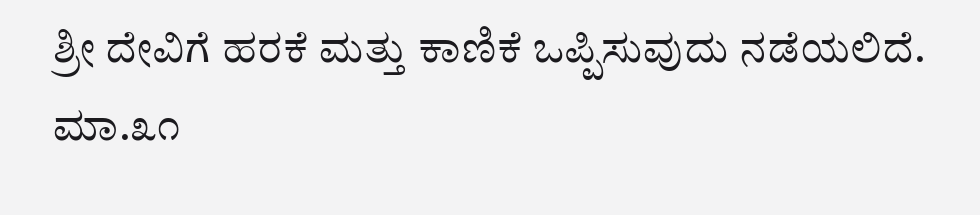ಶ್ರೀ ದೇವಿಗೆ ಹರಕೆ ಮತ್ತು ಕಾಣಿಕೆ ಒಪ್ಪಿಸುವುದು ನಡೆಯಲಿದೆ.
ಮಾ.೩೧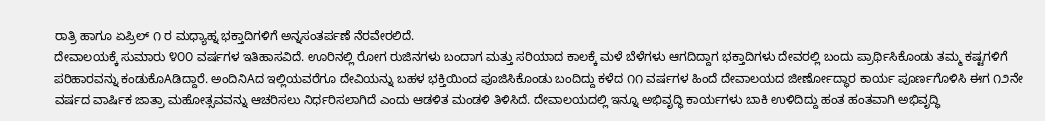ರಾತ್ರಿ ಹಾಗೂ ಏಪ್ರಿಲ್ ೧ ರ ಮಧ್ಯಾಹ್ನ ಭಕ್ತಾದಿಗಳಿಗೆ ಅನ್ನಸಂತರ್ಪಣೆ ನೆರವೇರಲಿದೆ.
ದೇವಾಲಯಕ್ಕೆ ಸುಮಾರು ೪೦೦ ವರ್ಷಗಳ ಇತಿಹಾಸವಿದೆ. ಊರಿನಲ್ಲಿ ರೋಗ ರುಜಿನಗಳು ಬಂದಾಗ ಮತ್ತು ಸರಿಯಾದ ಕಾಲಕ್ಕೆ ಮಳೆ ಬೆಳೆಗಳು ಆಗದಿದ್ದಾಗ ಭಕ್ತಾದಿಗಳು ದೇವರಲ್ಲಿ ಬಂದು ಪ್ರಾರ್ಥಿಸಿಕೊಂಡು ತಮ್ಮ ಕಷ್ಟಗಳಿಗೆ ಪರಿಹಾರವನ್ನು ಕಂಡುಕೊAಡಿದ್ದಾರೆ. ಅಂದಿನಿAದ ಇಲ್ಲಿಯವರೆಗೂ ದೇವಿಯನ್ನು ಬಹಳ ಭಕ್ತಿಯಿಂದ ಪೂಜಿಸಿಕೊಂಡು ಬಂದಿದ್ದು ಕಳೆದ ೧೧ ವರ್ಷಗಳ ಹಿಂದೆ ದೇವಾಲಯದ ಜೀರ್ಣೋದ್ಧಾರ ಕಾರ್ಯ ಪೂರ್ಣಗೊಳಿಸಿ ಈಗ ೧೨ನೇ ವರ್ಷದ ವಾರ್ಷಿಕ ಜಾತ್ರಾ ಮಹೋತ್ಸವವನ್ನು ಆಚರಿಸಲು ನಿರ್ಧರಿಸಲಾಗಿದೆ ಎಂದು ಆಡಳಿತ ಮಂಡಳಿ ತಿಳಿಸಿದೆ. ದೇವಾಲಯದಲ್ಲಿ ಇನ್ನೂ ಅಭಿವೃದ್ಧಿ ಕಾರ್ಯಗಳು ಬಾಕಿ ಉಳಿದಿದ್ದು ಹಂತ ಹಂತವಾಗಿ ಅಭಿವೃದ್ಧಿ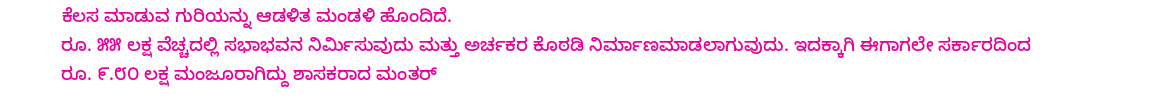ಕೆಲಸ ಮಾಡುವ ಗುರಿಯನ್ನು ಆಡಳಿತ ಮಂಡಳಿ ಹೊಂದಿದೆ.
ರೂ. ೫೫ ಲಕ್ಷ ವೆಚ್ಚದಲ್ಲಿ ಸಭಾಭವನ ನಿರ್ಮಿಸುವುದು ಮತ್ತು ಅರ್ಚಕರ ಕೊಠಡಿ ನಿರ್ಮಾಣಮಾಡಲಾಗುವುದು. ಇದಕ್ಕಾಗಿ ಈಗಾಗಲೇ ಸರ್ಕಾರದಿಂದ ರೂ. ೯.೮೦ ಲಕ್ಷ ಮಂಜೂರಾಗಿದ್ದು ಶಾಸಕರಾದ ಮಂತರ್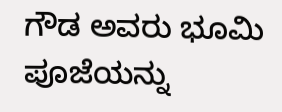ಗೌಡ ಅವರು ಭೂಮಿ ಪೂಜೆಯನ್ನು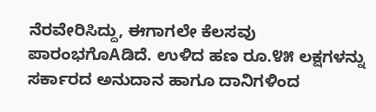ನೆರವೇರಿಸಿದ್ದು, ಈಗಾಗಲೇ ಕೆಲಸವು ಪಾರಂಭಗೊAಡಿದೆ. ಉಳಿದ ಹಣ ರೂ.೪೫ ಲಕ್ಷಗಳನ್ನು ಸರ್ಕಾರದ ಅನುದಾನ ಹಾಗೂ ದಾನಿಗಳಿಂದ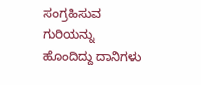ಸಂಗ್ರಹಿಸುವ ಗುರಿಯನ್ನು ಹೊಂದಿದ್ದು ದಾನಿಗಳು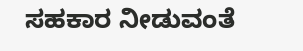ಸಹಕಾರ ನೀಡುವಂತೆ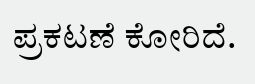ಪ್ರಕಟಣೆ ಕೋರಿದೆ.